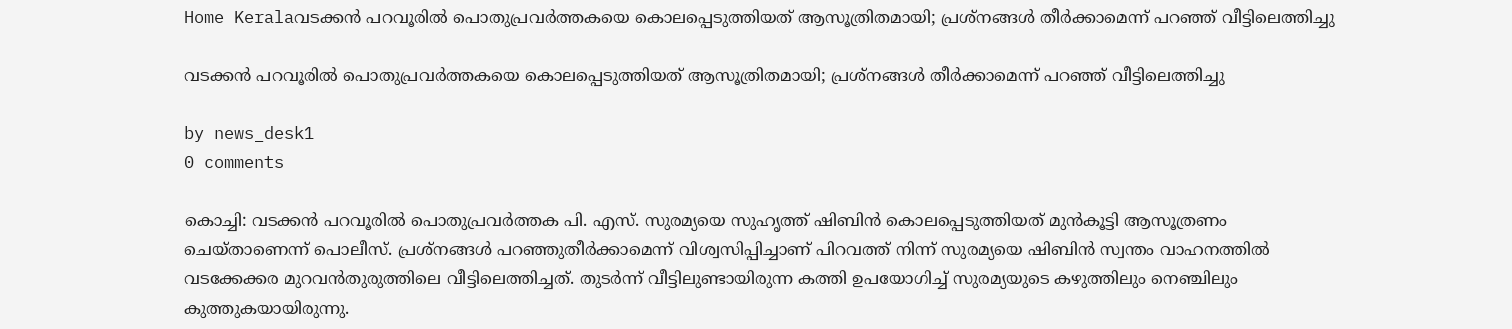Home Keralaവടക്കൻ പറവൂരിൽ പൊതുപ്രവർത്തകയെ കൊലപ്പെടുത്തിയത് ആസൂത്രിതമായി; പ്രശ്നങ്ങൾ തീർക്കാമെന്ന് പറഞ്ഞ് വീട്ടിലെത്തിച്ചു

വടക്കൻ പറവൂരിൽ പൊതുപ്രവർത്തകയെ കൊലപ്പെടുത്തിയത് ആസൂത്രിതമായി; പ്രശ്നങ്ങൾ തീർക്കാമെന്ന് പറഞ്ഞ് വീട്ടിലെത്തിച്ചു

by news_desk1
0 comments

കൊച്ചി: വടക്കൻ പറവൂരിൽ പൊതുപ്രവർത്തക പി. എസ്. സുരമ്യയെ സുഹൃത്ത് ഷിബിൻ കൊലപ്പെടുത്തിയത് മുൻകൂട്ടി ആസൂത്രണം ചെയ്താണെന്ന് പൊലീസ്. പ്രശ്നങ്ങൾ പറഞ്ഞുതീർക്കാമെന്ന് വിശ്വസിപ്പിച്ചാണ് പിറവത്ത് നിന്ന് സുരമ്യയെ ഷിബിൻ സ്വന്തം വാഹനത്തിൽ വടക്കേക്കര മുറവൻതുരുത്തിലെ വീട്ടിലെത്തിച്ചത്. തുടർന്ന് വീട്ടിലുണ്ടായിരുന്ന കത്തി ഉപയോഗിച്ച് സുരമ്യയുടെ കഴുത്തിലും നെഞ്ചിലും കുത്തുകയായിരുന്നു.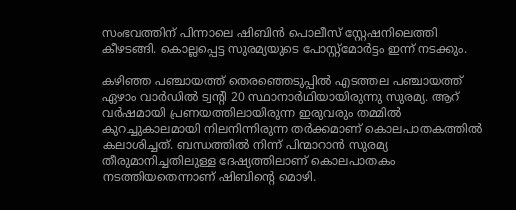സംഭവത്തിന് പിന്നാലെ ഷിബിൻ പൊലീസ് സ്റ്റേഷനിലെത്തി കീഴടങ്ങി. കൊല്ലപ്പെട്ട സുരമ്യയുടെ പോസ്റ്റ്മോർട്ടം ഇന്ന് നടക്കും.

കഴിഞ്ഞ പഞ്ചായത്ത് തെരഞ്ഞെടുപ്പിൽ എടത്തല പഞ്ചായത്ത് ഏഴാം വാർഡിൽ ട്വന്റി 20 സ്ഥാനാർഥിയായിരുന്നു സുരമ്യ. ആറ് വർഷമായി പ്രണയത്തിലായിരുന്ന ഇരുവരും തമ്മിൽ കുറച്ചുകാലമായി നിലനിന്നിരുന്ന തർക്കമാണ് കൊലപാതകത്തിൽ കലാശിച്ചത്. ബന്ധത്തിൽ നിന്ന് പിന്മാറാൻ സുരമ്യ തീരുമാനിച്ചതിലുള്ള ദേഷ്യത്തിലാണ് കൊലപാതകം നടത്തിയതെന്നാണ് ഷിബിന്റെ മൊഴി.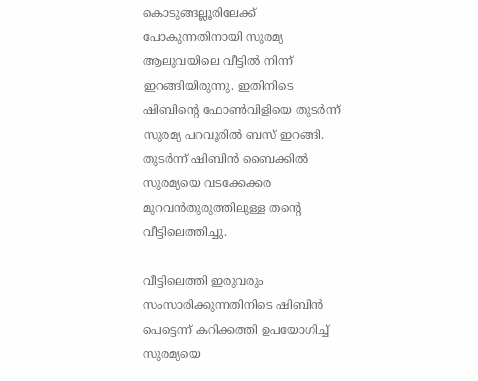കൊടുങ്ങല്ലൂരിലേക്ക് പോകുന്നതിനായി സുരമ്യ ആലുവയിലെ വീട്ടിൽ നിന്ന് ഇറങ്ങിയിരുന്നു. ഇതിനിടെ ഷിബിന്റെ ഫോൺവിളിയെ തുടർന്ന് സുരമ്യ പറവൂരിൽ ബസ് ഇറങ്ങി. തുടർന്ന് ഷിബിൻ ബൈക്കിൽ സുരമ്യയെ വടക്കേക്കര മുറവൻതുരുത്തിലുള്ള തന്റെ വീട്ടിലെത്തിച്ചു.

വീട്ടിലെത്തി ഇരുവരും സംസാരിക്കുന്നതിനിടെ ഷിബിൻ പെട്ടെന്ന് കറിക്കത്തി ഉപയോഗിച്ച് സുരമ്യയെ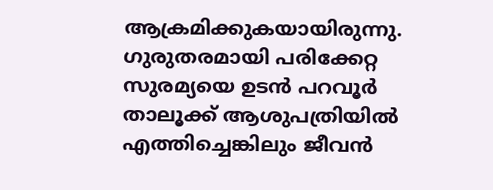ആക്രമിക്കുകയായിരുന്നു. ഗുരുതരമായി പരിക്കേറ്റ സുരമ്യയെ ഉടൻ പറവൂർ താലൂക്ക് ആശുപത്രിയിൽ എത്തിച്ചെങ്കിലും ജീവൻ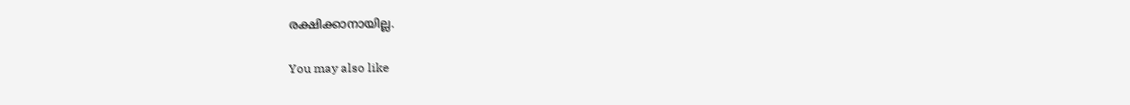രക്ഷിക്കാനായില്ല.

You may also like